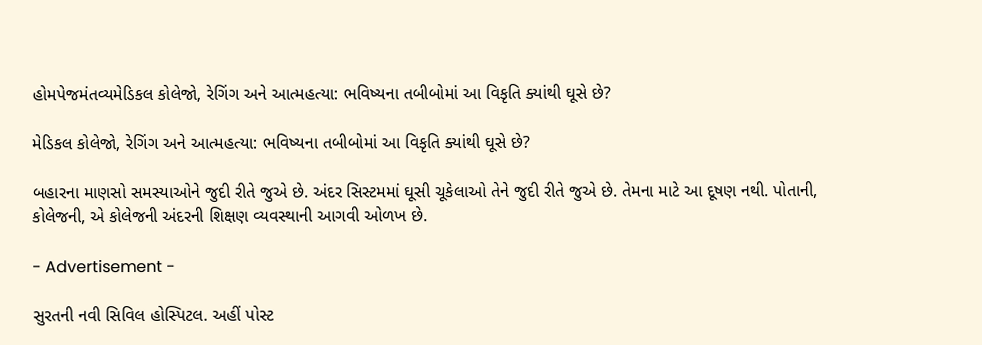હોમપેજમંતવ્યમેડિકલ કોલેજો, રેગિંગ અને આત્મહત્યા: ભવિષ્યના તબીબોમાં આ વિકૃતિ ક્યાંથી ઘૂસે છે?

મેડિકલ કોલેજો, રેગિંગ અને આત્મહત્યા: ભવિષ્યના તબીબોમાં આ વિકૃતિ ક્યાંથી ઘૂસે છે?

બહારના માણસો સમસ્યાઓને જુદી રીતે જુએ છે. અંદર સિસ્ટમમાં ઘૂસી ચૂકેલાઓ તેને જુદી રીતે જુએ છે. તેમના માટે આ દૂષણ નથી. પોતાની, કોલેજની, એ કોલેજની અંદરની શિક્ષણ વ્યવસ્થાની આગવી ઓળખ છે.

- Advertisement -

સુરતની નવી સિવિલ હોસ્પિટલ. અહીં પોસ્ટ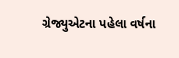ગ્રેજ્યુએટના પહેલા વર્ષના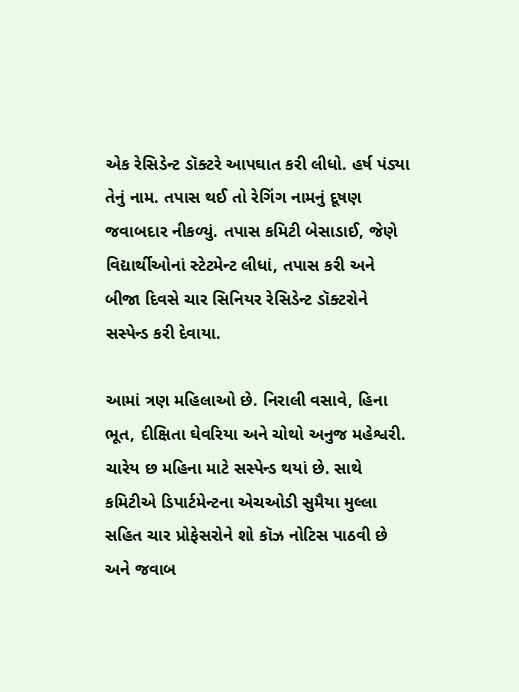એક રેસિડેન્ટ ડૉક્ટરે આપઘાત કરી લીધો. હર્ષ પંડ્યા તેનું નામ. તપાસ થઈ તો રેગિંગ નામનું દૂષણ જવાબદાર નીકળ્યું. તપાસ કમિટી બેસાડાઈ, જેણે વિદ્યાર્થીઓનાં સ્ટેટમેન્ટ લીધાં, તપાસ કરી અને બીજા દિવસે ચાર સિનિયર રેસિડેન્ટ ડૉક્ટરોને સસ્પેન્ડ કરી દેવાયા.

આમાં ત્રણ મહિલાઓ છે. નિરાલી વસાવે, હિના ભૂત, દીક્ષિતા ઘેવરિયા અને ચોથો અનુજ મહેશ્વરી. ચારેય છ મહિના માટે સસ્પેન્ડ થયાં છે. સાથે કમિટીએ ડિપાર્ટમેન્ટના એચઓડી સુમૈયા મુલ્લા સહિત ચાર પ્રોફેસરોને શો કૉઝ નોટિસ પાઠવી છે અને જવાબ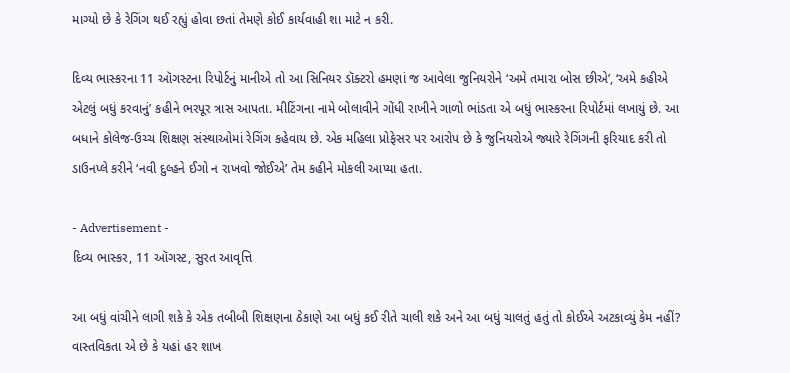માગ્યો છે કે રેગિંગ થઈ રહ્યું હોવા છતાં તેમણે કોઈ કાર્યવાહી શા માટે ન કરી.

દિવ્ય ભાસ્કરના 11 ઑગસ્ટના રિપોર્ટનું માનીએ તો આ સિનિયર ડૉક્ટરો હમણાં જ આવેલા જુનિયરોને ‘અમે તમારા બોસ છીએ’, ‘અમે કહીએ એટલું બધું કરવાનું’ કહીને ભરપૂર ત્રાસ આપતા. મીટિંગના નામે બોલાવીને ગોંધી રાખીને ગાળો ભાંડતા એ બધું ભાસ્કરના રિપોર્ટમાં લખાયું છે. આ બધાને કોલેજ-ઉચ્ચ શિક્ષણ સંસ્થાઓમાં રેગિંગ કહેવાય છે. એક મહિલા પ્રોફેસર પર આરોપ છે કે જુનિયરોએ જ્યારે રેગિંગની ફરિયાદ કરી તો ડાઉનપ્લે કરીને ‘નવી દુલ્હને ઈગો ન રાખવો જોઈએ’ તેમ કહીને મોકલી આપ્યા હતા.

- Advertisement -
દિવ્ય ભાસ્કર, 11 ઑગસ્ટ, સુરત આવૃત્તિ

આ બધું વાંચીને લાગી શકે કે એક તબીબી શિક્ષણના ઠેકાણે આ બધું કઈ રીતે ચાલી શકે અને આ બધું ચાલતું હતું તો કોઈએ અટકાવ્યું કેમ નહીં? વાસ્તવિકતા એ છે કે યહાં હર શાખ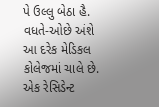પે ઉલ્લુ બેઠા હૈ. વધતે-ઓછે અંશે આ દરેક મેડિકલ કોલેજમાં ચાલે છે. એક રેસિડેન્ટ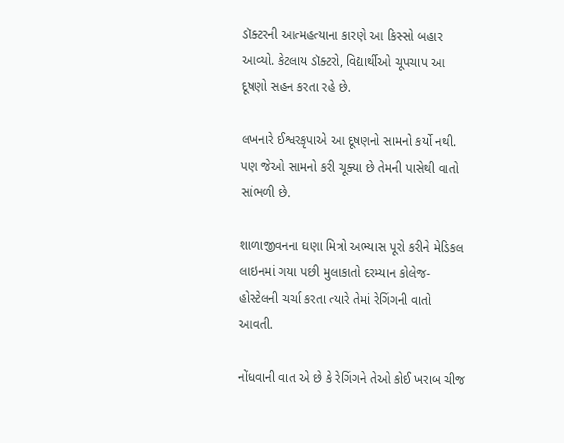ડૉક્ટરની આત્મહત્યાના કારણે આ કિસ્સો બહાર આવ્યો. કેટલાય ડૉક્ટરો, વિદ્યાર્થીઓ ચૂપચાપ આ દૂષણો સહન કરતા રહે છે.

લખનારે ઈશ્વરકૃપાએ આ દૂષણનો સામનો કર્યો નથી. પણ જેઓ સામનો કરી ચૂક્યા છે તેમની પાસેથી વાતો સાંભળી છે.

શાળાજીવનના ઘણા મિત્રો અભ્યાસ પૂરો કરીને મેડિકલ લાઇનમાં ગયા પછી મુલાકાતો દરમ્યાન કોલેજ-હોસ્ટેલની ચર્ચા કરતા ત્યારે તેમાં રેગિંગની વાતો આવતી.

નોંધવાની વાત એ છે કે રેગિંગને તેઓ કોઈ ખરાબ ચીજ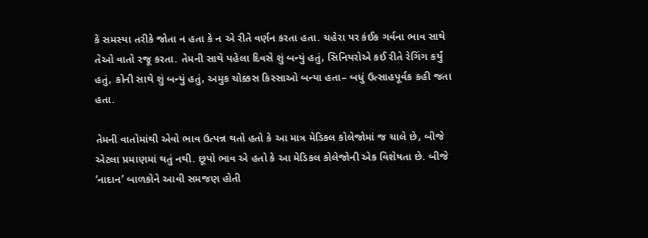કે સમસ્યા તરીકે જોતા ન હતા કે ન એ રીતે વર્ણન કરતા હતા. ચહેરા પર કંઈક ગર્વના ભાવ સાથે તેઓ વાતો રજૂ કરતા. તેમની સાથે પહેલા દિવસે શું બન્યું હતું, સિનિયરોએ કઈ રીતે રેગિંગ કર્યું હતું, કોની સાથે શું બન્યું હતું, અમુક ચોક્કસ કિસ્સાઓ બન્યા હતા– બધું ઉત્સાહપૂર્વક કહી જતા હતા.

તેમની વાતોમાંથી એવો ભાવ ઉત્પન્ન થતો હતો કે આ માત્ર મેડિકલ કોલેજોમાં જ ચાલે છે, બીજે એટલા પ્રમાણમાં થતું નથી. છૂપો ભાવ એ હતો કે આ મેડિકલ કોલેજોની એક વિશેષતા છે. બીજે ‘નાદાન’ બાળકોને આવી સમજણ હોતી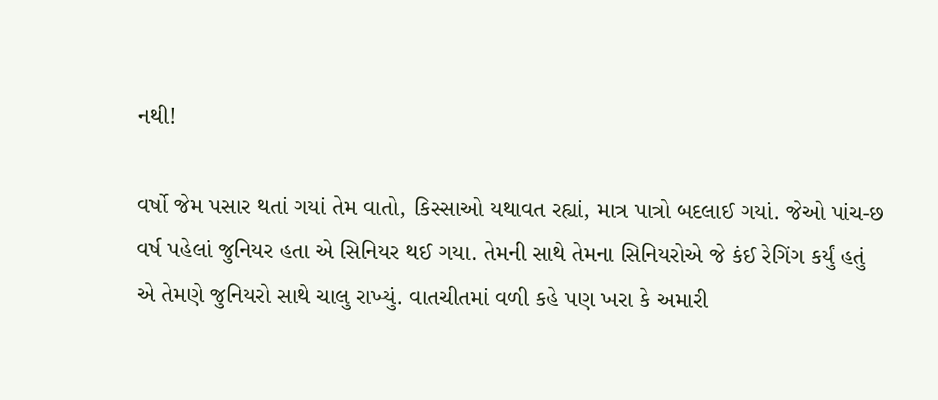નથી!

વર્ષો જેમ પસાર થતાં ગયાં તેમ વાતો, કિસ્સાઓ યથાવત રહ્યાં, માત્ર પાત્રો બદલાઈ ગયાં. જેઓ પાંચ-છ વર્ષ પહેલાં જુનિયર હતા એ સિનિયર થઈ ગયા. તેમની સાથે તેમના સિનિયરોએ જે કંઈ રેગિંગ કર્યું હતું એ તેમણે જુનિયરો સાથે ચાલુ રાખ્યું. વાતચીતમાં વળી કહે પણ ખરા કે અમારી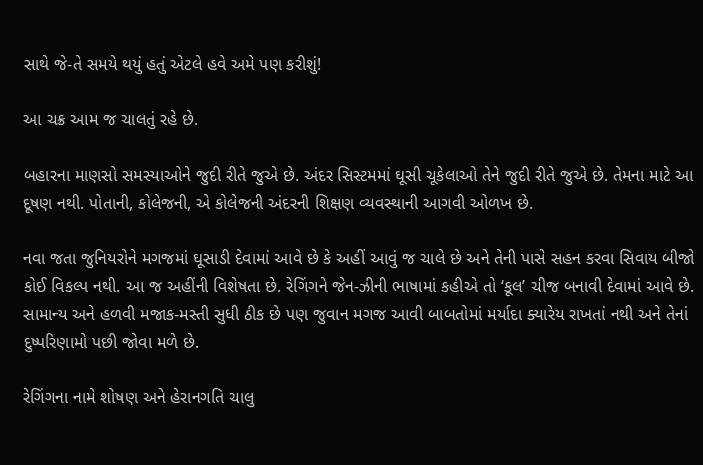સાથે જે-તે સમયે થયું હતું એટલે હવે અમે પણ કરીશું!

આ ચક્ર આમ જ ચાલતું રહે છે.

બહારના માણસો સમસ્યાઓને જુદી રીતે જુએ છે. અંદર સિસ્ટમમાં ઘૂસી ચૂકેલાઓ તેને જુદી રીતે જુએ છે. તેમના માટે આ દૂષણ નથી. પોતાની, કોલેજની, એ કોલેજની અંદરની શિક્ષણ વ્યવસ્થાની આગવી ઓળખ છે.

નવા જતા જુનિયરોને મગજમાં ઘૂસાડી દેવામાં આવે છે કે અહીં આવું જ ચાલે છે અને તેની પાસે સહન કરવા સિવાય બીજો કોઈ વિકલ્પ નથી. આ જ અહીંની વિશેષતા છે. રેગિંગને જેન-ઝીની ભાષામાં કહીએ તો ‘કૂલ’ ચીજ બનાવી દેવામાં આવે છે. સામાન્ય અને હળવી મજાક-મસ્તી સુધી ઠીક છે પણ જુવાન મગજ આવી બાબતોમાં મર્યાદા ક્યારેય રાખતાં નથી અને તેનાં દુષ્પરિણામો પછી જોવા મળે છે.

રેગિંગના નામે શોષણ અને હેરાનગતિ ચાલુ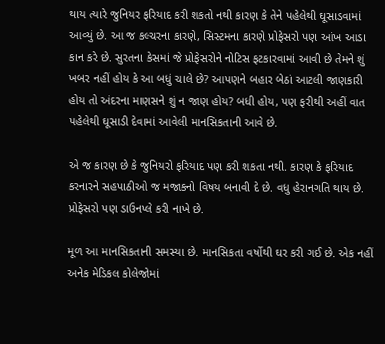થાય ત્યારે જુનિયર ફરિયાદ કરી શકતો નથી કારણ કે તેને પહેલેથી ઘૂસાડવામાં આવ્યું છે. આ જ કલ્ચરના કારણે, સિસ્ટમના કારણે પ્રોફેસરો પણ આંખ આડા કાન કરે છે. સુરતના કેસમાં જે પ્રોફેસરોને નોટિસ ફટકારવામાં આવી છે તેમને શું ખબર નહીં હોય કે આ બધું ચાલે છે? આપણને બહાર બેઠાં આટલી જાણકારી હોય તો અંદરના માણસને શું ન જાણ હોય? બધી હોય, પણ ફરીથી અહીં વાત પહેલેથી ઘૂસાડી દેવામાં આવેલી માનસિકતાની આવે છે.

એ જ કારણ છે કે જુનિયરો ફરિયાદ પણ કરી શકતા નથી. કારણ કે ફરિયાદ કરનારને સહપાઠીઓ જ મજાકનો વિષય બનાવી દે છે. વધુ હેરાનગતિ થાય છે. પ્રોફેસરો પણ ડાઉનપ્લે કરી નાખે છે.

મૂળ આ માનસિકતાની સમસ્યા છે. માનસિકતા વર્ષોથી ઘર કરી ગઈ છે. એક નહીં અનેક મેડિકલ કોલેજોમાં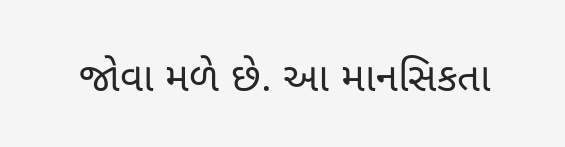જોવા મળે છે. આ માનસિકતા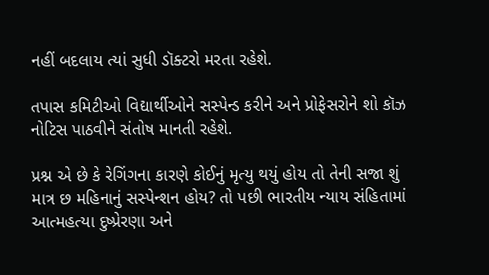નહીં બદલાય ત્યાં સુધી ડૉક્ટરો મરતા રહેશે.

તપાસ કમિટીઓ વિદ્યાર્થીઓને સસ્પેન્ડ કરીને અને પ્રોફેસરોને શો કૉઝ નોટિસ પાઠવીને સંતોષ માનતી રહેશે.

પ્રશ્ન એ છે કે રેગિંગના કારણે કોઈનું મૃત્યુ થયું હોય તો તેની સજા શું માત્ર છ મહિનાનું સસ્પેન્શન હોય? તો પછી ભારતીય ન્યાય સંહિતામાં આત્મહત્યા દુષ્પ્રેરણા અને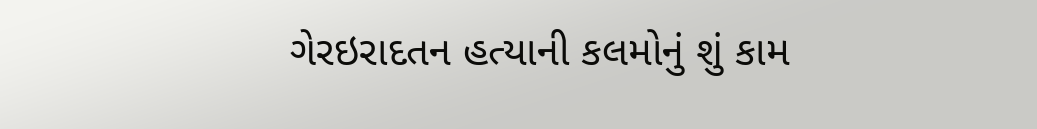ગેરઇરાદતન હત્યાની કલમોનું શું કામ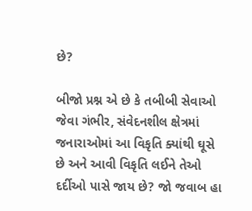છે?

બીજો પ્રશ્ન એ છે કે તબીબી સેવાઓ જેવા ગંભીર, સંવેદનશીલ ક્ષેત્રમાં જનારાઓમાં આ વિકૃતિ ક્યાંથી ઘૂસે છે અને આવી વિકૃતિ લઈને તેઓ દર્દીઓ પાસે જાય છે? જો જવાબ હા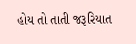હોય તો તાતી જરૂરિયાત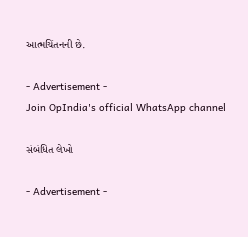આત્મચિંતનની છે.

- Advertisement -
Join OpIndia's official WhatsApp channel

સંબંધિત લેખો

- Advertisement -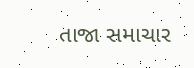તાજા સમાચાર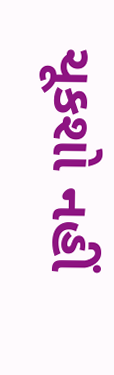ચૂકશો નહીં